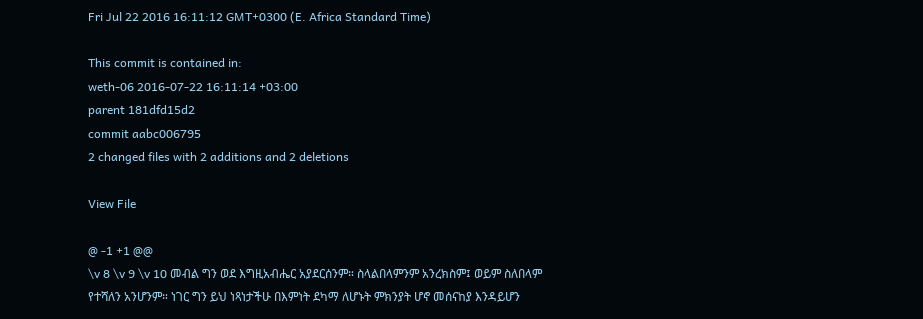Fri Jul 22 2016 16:11:12 GMT+0300 (E. Africa Standard Time)

This commit is contained in:
weth-06 2016-07-22 16:11:14 +03:00
parent 181dfd15d2
commit aabc006795
2 changed files with 2 additions and 2 deletions

View File

@ -1 +1 @@
\v 8 \v 9 \v 10 መብል ግን ወደ እግዚአብሔር አያደርሰንም። ስላልበላምንም አንረክስም፤ ወይም ስለበላም የተሻለን አንሆንም። ነገር ግን ይህ ነጻነታችሁ በእምነት ደካማ ለሆኑት ምክንያት ሆኖ መሰናከያ እንዳይሆን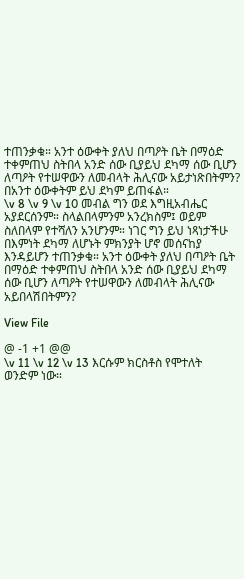ተጠንቃቁ። አንተ ዕውቀት ያለህ በጣዖት ቤት በማዕድ ተቀምጠህ ስትበላ አንድ ሰው ቢያይህ ደካማ ሰው ቢሆን ለጣዖት የተሠዋውን ለመብላት ሕሊናው አይታነጽበትምን? በአንተ ዕውቀትም ይህ ደካም ይጠፋል።
\v 8 \v 9 \v 10 መብል ግን ወደ እግዚአብሔር አያደርሰንም። ስላልበላምንም አንረክስም፤ ወይም ስለበላም የተሻለን አንሆንም። ነገር ግን ይህ ነጻነታችሁ በእምነት ደካማ ለሆኑት ምክንያት ሆኖ መሰናከያ እንዳይሆን ተጠንቃቁ። አንተ ዕውቀት ያለህ በጣዖት ቤት በማዕድ ተቀምጠህ ስትበላ አንድ ሰው ቢያይህ ደካማ ሰው ቢሆን ለጣዖት የተሠዋውን ለመብላት ሕሊናው አይበላሽበትምን?

View File

@ -1 +1 @@
\v 11 \v 12 \v 13 እርሱም ክርስቶስ የሞተለት ወንድም ነው።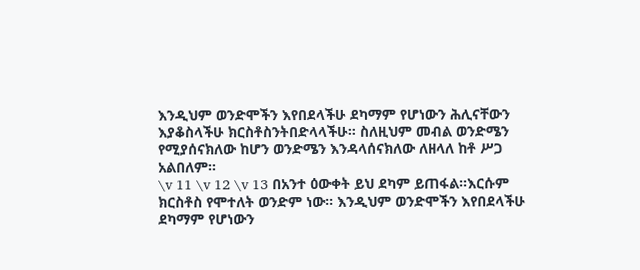እንዲህም ወንድሞችን እየበደላችሁ ደካማም የሆነውን ሕሊናቸውን እያቆስላችሁ ክርስቶስንትበድላላችሁ። ስለዚህም መብል ወንድሜን የሚያሰናክለው ከሆን ወንድሜን እንዳላሰናክለው ለዘላለ ከቶ ሥጋ አልበለም።
\v 11 \v 12 \v 13 በአንተ ዕውቀት ይህ ደካም ይጠፋል።እርሱም ክርስቶስ የሞተለት ወንድም ነው። እንዲህም ወንድሞችን እየበደላችሁ ደካማም የሆነውን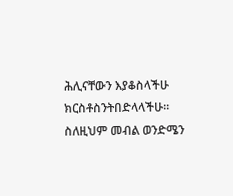ሕሊናቸውን እያቆስላችሁ ክርስቶስንትበድላላችሁ። ስለዚህም መብል ወንድሜን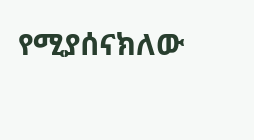የሚያሰናክለው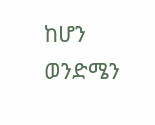ከሆን ወንድሜን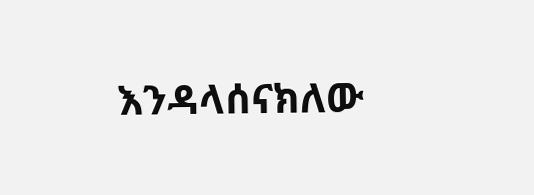እንዳላሰናክለው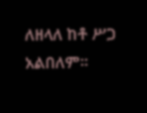ለዘላለ ከቶ ሥጋ አልበለም።